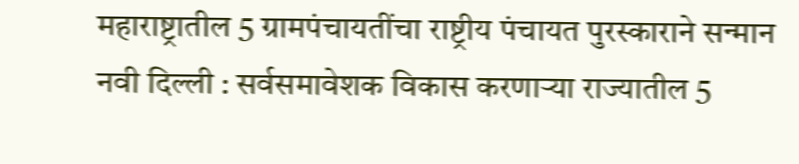महाराष्ट्रातील 5 ग्रामपंचायतींचा राष्ट्रीय पंचायत पुरस्काराने सन्मान
नवी दिल्ली : सर्वसमावेशक विकास करणाऱ्या राज्यातील 5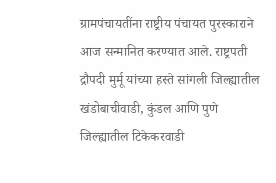ग्रामपंचायतींना राष्ट्रीय पंचायत पुरस्काराने आज सन्मानित करण्यात आले. राष्ट्रपती द्रौपदी मुर्मू यांच्या हस्ते सांगली जिल्ह्यातील खंडोबाचीवाडी, कुंडल आणि पुणे जिल्ह्यातील टिकेकरवाडी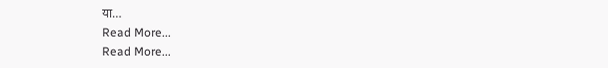या…
Read More...
Read More...